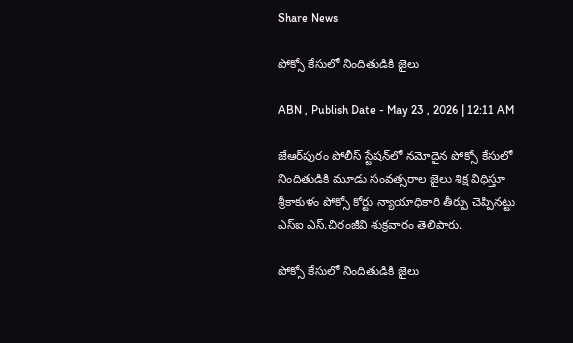Share News

పోక్సో కేసులో నిందితుడికి జైలు

ABN , Publish Date - May 23 , 2026 | 12:11 AM

జేఆర్‌పురం పోలీస్‌ స్టేషన్‌లో నమోదైన పోక్సో కేసులో నిందితుడికి మూడు సంవత్సరాల జైలు శిక్ష విధిస్తూ శ్రీకాకుళం పోక్సో కోర్టు న్యాయాధికారి తీర్పు చెప్పినట్టు ఎస్‌ఐ ఎస్‌.చిరంజీవి శుక్రవారం తెలిపారు.

పోక్సో కేసులో నిందితుడికి జైలు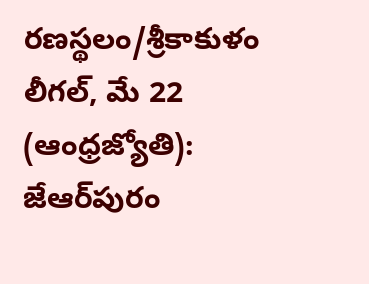రణస్థలం/శ్రీకాకుళం లీగల్‌, మే 22 (ఆంధ్రజ్యోతి): జేఆర్‌పురం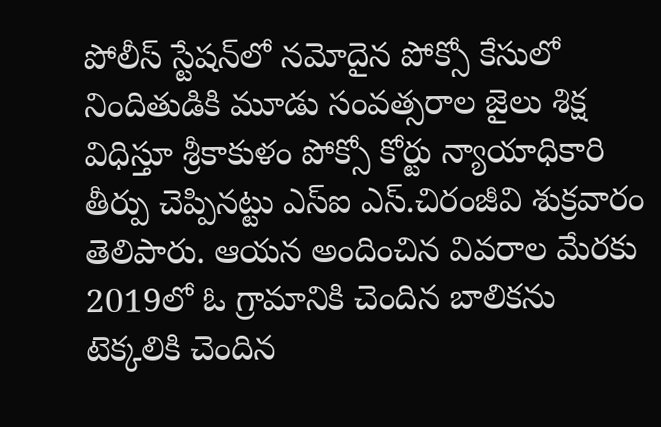పోలీస్‌ స్టేషన్‌లో నమోదైన పోక్సో కేసులో నిందితుడికి మూడు సంవత్సరాల జైలు శిక్ష విధిస్తూ శ్రీకాకుళం పోక్సో కోర్టు న్యాయాధికారి తీర్పు చెప్పినట్టు ఎస్‌ఐ ఎస్‌.చిరంజీవి శుక్రవారం తెలిపారు. ఆయన అందించిన వివరాల మేరకు 2019లో ఓ గ్రామానికి చెందిన బాలికను టెక్కలికి చెందిన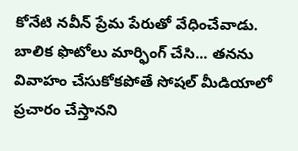కోనేటి నవీన్‌ ప్రేమ పేరుతో వేధించేవాడు. బాలిక ఫొటోలు మార్ఫింగ్‌ చేసి... తనను వివాహం చేసుకోకపోతే సోషల్‌ మీడియాలో ప్రచారం చేస్తానని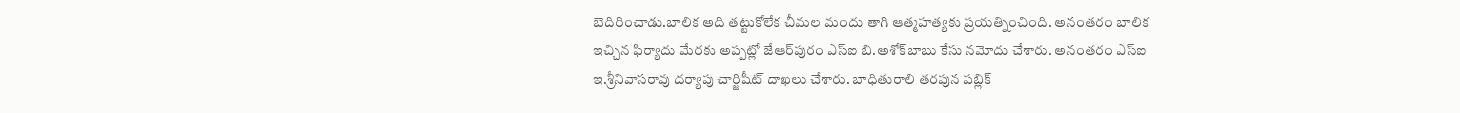బెదిరించాడు.బాలిక అది తట్టుకోలేక చీమల మందు తాగి ఆత్మహత్యకు ప్రయత్నించింది. అనంతరం బాలిక ఇచ్చిన ఫిర్యాదు మేరకు అప్పట్లో జేఆర్‌పురం ఎస్‌ఐ బి.అశోక్‌బాబు కేసు నమోదు చేశారు. అనంతరం ఎస్‌ఐ ఇ.శ్రీనివాసరావు దర్యాపు చార్జిషీట్‌ దాఖలు చేశారు. బాధితురాలి తరపున పబ్లిక్‌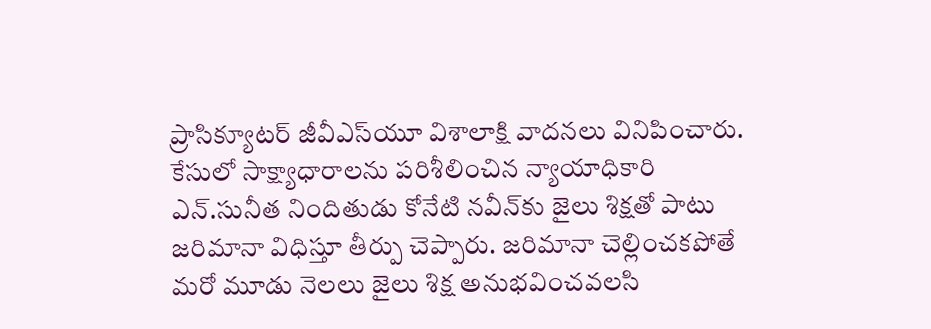ప్రాసిక్యూటర్‌ జీవీఎస్‌యూ విశాలాక్షి వాదనలు వినిపించారు. కేసులో సాక్ష్యాధారాలను పరిశీలించిన న్యాయాధికారి ఎన్‌.సునీత నిందితుడు కోనేటి నవీన్‌కు జైలు శిక్షతో పాటు జరిమానా విధిస్తూ తీర్పు చెప్పారు. జరిమానా చెల్లించకపోతే మరో మూడు నెలలు జైలు శిక్ష అనుభవించవలసి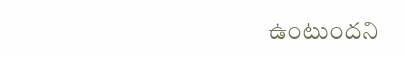ఉంటుందని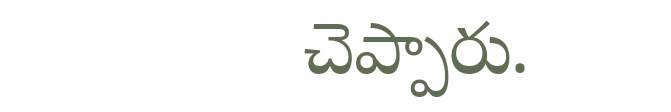చెప్పారు.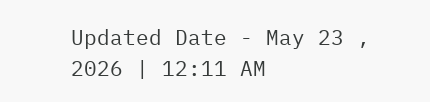Updated Date - May 23 , 2026 | 12:11 AM